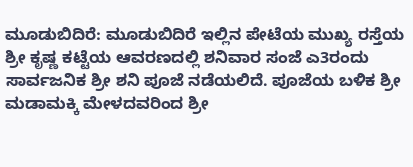ಮೂಡುಬಿದಿರೆ: ಮೂಡುಬಿದಿರೆ ಇಲ್ಲಿನ ಪೇಟೆಯ ಮುಖ್ಯ ರಸ್ತೆಯ ಶ್ರೀ ಕೃಷ್ಣ ಕಟ್ಟೆಯ ಆವರಣದಲ್ಲಿ ಶನಿವಾರ ಸಂಜೆ ಎ3ರಂದು ಸಾರ್ವಜನಿಕ ಶ್ರೀ ಶನಿ ಪೂಜೆ ನಡೆಯಲಿದೆ. ಪೂಜೆಯ ಬಳಿಕ ಶ್ರೀ ಮಡಾಮಕ್ಕಿ ಮೇಳದವರಿಂದ ಶ್ರೀ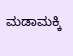ಮಡಾಮಕ್ಕಿ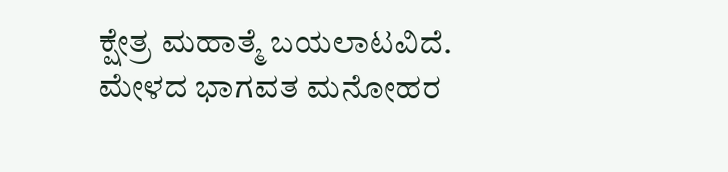ಕ್ಷೇತ್ರ ಮಹಾತ್ಮೆ ಬಯಲಾಟವಿದೆ. ಮೇಳದ ಭಾಗವತ ಮನೋಹರ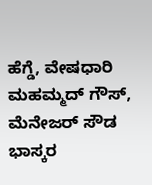ಹೆಗ್ಡೆ, ವೇಷಧಾರಿ ಮಹಮ್ಮದ್ ಗೌಸ್, ಮೆನೇಜರ್ ಸೌಡ ಭಾಸ್ಕರ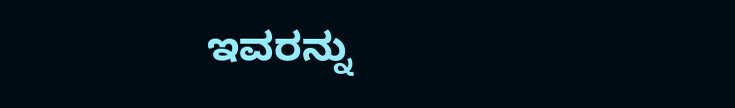ಇವರನ್ನು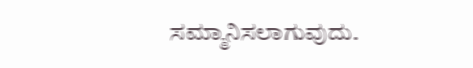ಸಮ್ಮಾನಿಸಲಾಗುವುದು.